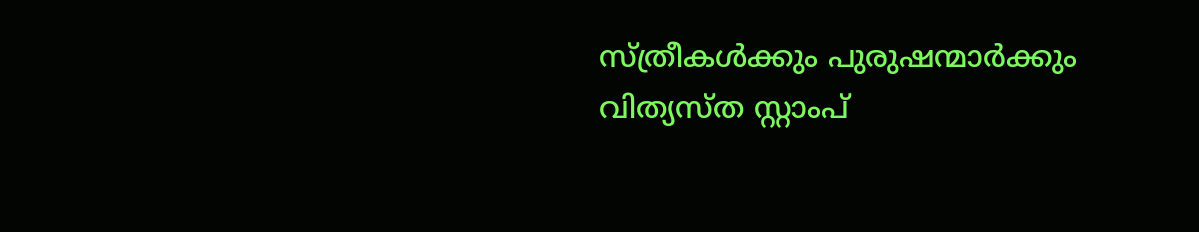സ്ത്രീകള്‍ക്കും പുരുഷന്മാര്‍ക്കും വിത്യസ്ത സ്റ്റാംപ്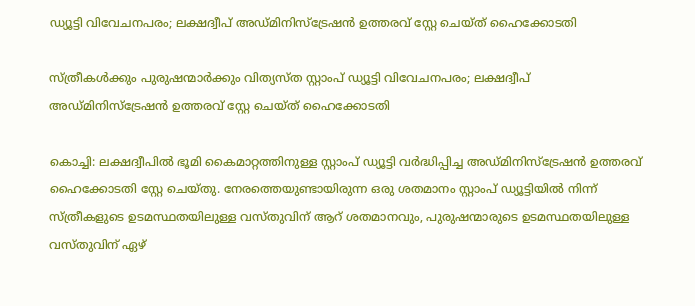ഡ്യൂട്ടി വിവേചനപരം; ലക്ഷദ്വീപ് അഡ്‌മിനിസ്‌ട്രേഷന്‍ ഉത്തരവ് സ്റ്റേ ചെയ്‌ത് ഹൈക്കോടതി

സ്ത്രീകള്‍ക്കും പുരുഷന്മാര്‍ക്കും വിത്യസ്ത സ്റ്റാംപ് ഡ്യൂട്ടി വിവേചനപരം; ലക്ഷദ്വീപ് അഡ്‌മിനിസ്‌ട്രേഷന്‍ ഉത്തരവ് സ്റ്റേ ചെയ്‌ത് ഹൈക്കോടതി

കൊച്ചി: ലക്ഷദ്വീപില്‍ ഭൂമി കൈമാറ്റത്തിനുള്ള സ്റ്റാംപ് ഡ്യൂട്ടി വര്‍ദ്ധിപ്പിച്ച അഡ്‌മിനിസ്ട്രേഷന്‍ ഉത്തരവ് ഹൈക്കോടതി സ്റ്റേ ചെയ്‌തു. നേരത്തെയുണ്ടായിരുന്ന ഒരു ശതമാനം സ്റ്റാംപ് ഡ്യൂട്ടിയില്‍ നിന്ന് സ്ത്രീകളുടെ ഉടമസ്ഥതയിലുള്ള വസ്‌തുവിന് ആറ് ശതമാനവും, പുരുഷന്മാരുടെ ഉടമസ്ഥതയിലുള്ള വസ്‌തുവിന് ഏഴ്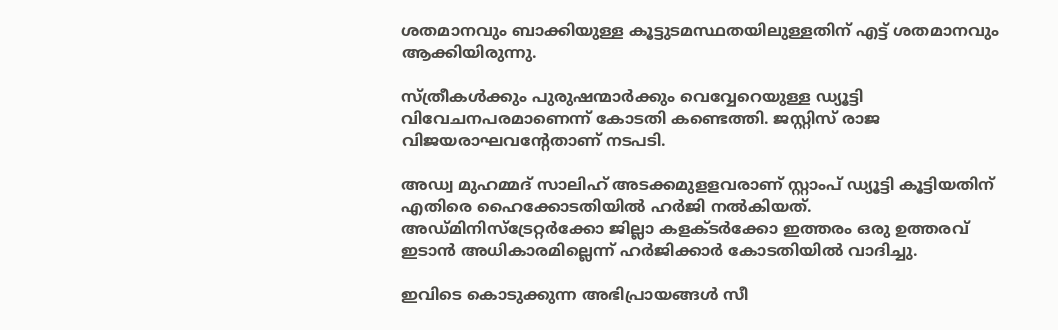ശതമാനവും ബാക്കിയുള്ള കൂട്ടുടമസ്ഥതയിലുള്ളതിന് എട്ട് ശതമാനവും ആക്കിയിരുന്നു.

സ്ത്രീകള്‍ക്കും പുരുഷന്മാര്‍ക്കും വെവ്വേറെയുള്ള ഡ്യൂട്ടി വിവേചനപരമാണെന്ന് കോടതി കണ്ടെത്തി. ജസ്റ്റിസ് രാജ വിജയരാഘവന്റേതാണ് നടപടി.

അഡ്വ മുഹമ്മദ് സാലിഹ് അടക്കമുളളവരാണ് സ്റ്റാംപ് ഡ്യൂട്ടി കൂട്ടിയതിന് എതിരെ ഹൈക്കോടതിയില്‍ ഹര്‍ജി നല്‍കിയത്. അഡ്‌മിനിസ്ട്രേറ്റര്‍ക്കോ ജില്ലാ കളക്‌ടര്‍ക്കോ ഇത്തരം ഒരു ഉത്തരവ് ഇടാന്‍ അധികാരമില്ലെന്ന് ഹര്‍ജിക്കാര്‍ കോടതിയില്‍ വാദിച്ചു.

ഇവിടെ കൊടുക്കുന്ന അഭിപ്രായങ്ങള്‍ സീ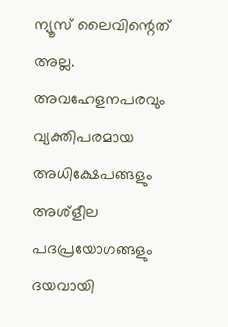ന്യൂസ് ലൈവിന്റെത് അല്ല. അവഹേളനപരവും വ്യക്തിപരമായ അധിക്ഷേപങ്ങളും അശ്‌ളീല പദപ്രയോഗങ്ങളും ദയവായി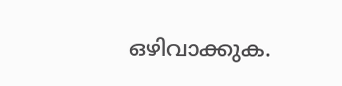ഒഴിവാക്കുക.